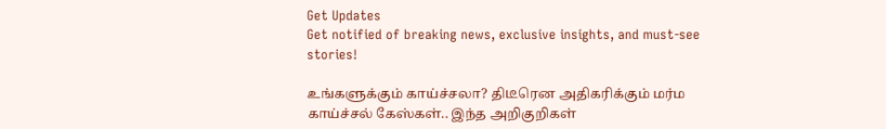Get Updates
Get notified of breaking news, exclusive insights, and must-see stories!

உங்களுக்கும் காய்ச்சலா? திடீரென அதிகரிக்கும் மர்ம காய்ச்சல் கேஸ்கள்.. இந்த அறிகுறிகள்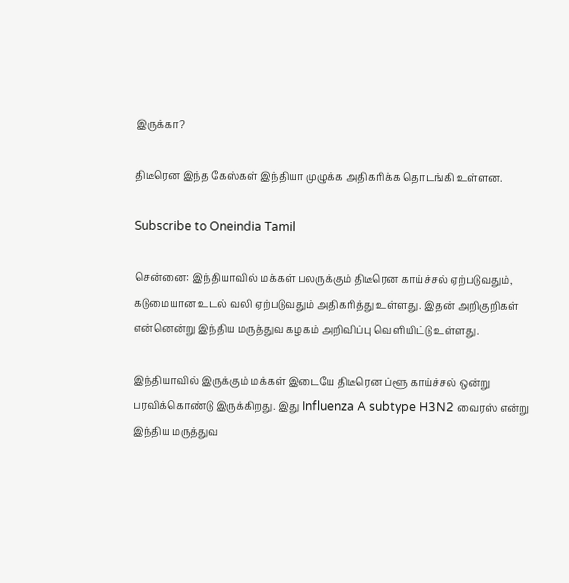இருக்கா?

திடீரென இந்த கேஸ்கள் இந்தியா முழுக்க அதிகரிக்க தொடங்கி உள்ளன.

Subscribe to Oneindia Tamil

சென்னை: இந்தியாவில் மக்கள் பலருக்கும் திடீரென காய்ச்சல் ஏற்படுவதும், கடுமையான உடல் வலி ஏற்படுவதும் அதிகரித்து உள்ளது. இதன் அறிகுறிகள் என்னென்று இந்திய மருத்துவ கழகம் அறிவிப்பு வெளியிட்டு உள்ளது.

இந்தியாவில் இருக்கும் மக்கள் இடையே திடீரென ப்ளூ காய்ச்சல் ஒன்று பரவிக்கொண்டு இருக்கிறது. இது Influenza A subtype H3N2 வைரஸ் என்று இந்திய மருத்துவ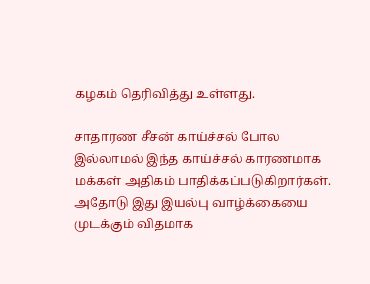கழகம் தெரிவித்து உள்ளது.

சாதாரண சீசன் காய்ச்சல் போல இல்லாமல் இந்த காய்ச்சல் காரணமாக மக்கள் அதிகம் பாதிக்கப்படுகிறார்கள். அதோடு இது இயல்பு வாழ்க்கையை முடக்கும் விதமாக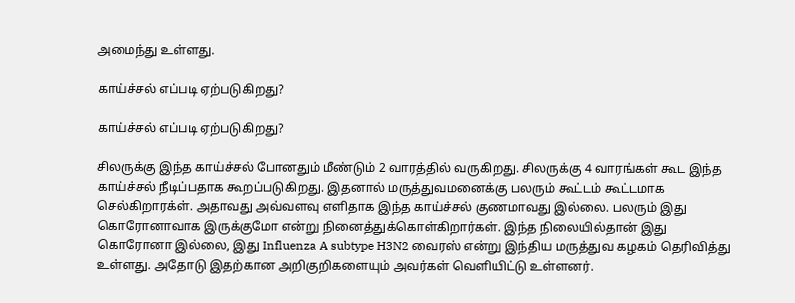அமைந்து உள்ளது.

காய்ச்சல் எப்படி ஏற்படுகிறது?

காய்ச்சல் எப்படி ஏற்படுகிறது?

சிலருக்கு இந்த காய்ச்சல் போனதும் மீண்டும் 2 வாரத்தில் வருகிறது. சிலருக்கு 4 வாரங்கள் கூட இந்த காய்ச்சல் நீடிப்பதாக கூறப்படுகிறது. இதனால் மருத்துவமனைக்கு பலரும் கூட்டம் கூட்டமாக செல்கிறாரக்ள். அதாவது அவ்வளவு எளிதாக இந்த காய்ச்சல் குணமாவது இல்லை. பலரும் இது கொரோனாவாக இருக்குமோ என்று நினைத்துக்கொள்கிறார்கள். இந்த நிலையில்தான் இது கொரோனா இல்லை, இது Influenza A subtype H3N2 வைரஸ் என்று இந்திய மருத்துவ கழகம் தெரிவித்து உள்ளது. அதோடு இதற்கான அறிகுறிகளையும் அவர்கள் வெளியிட்டு உள்ளனர்.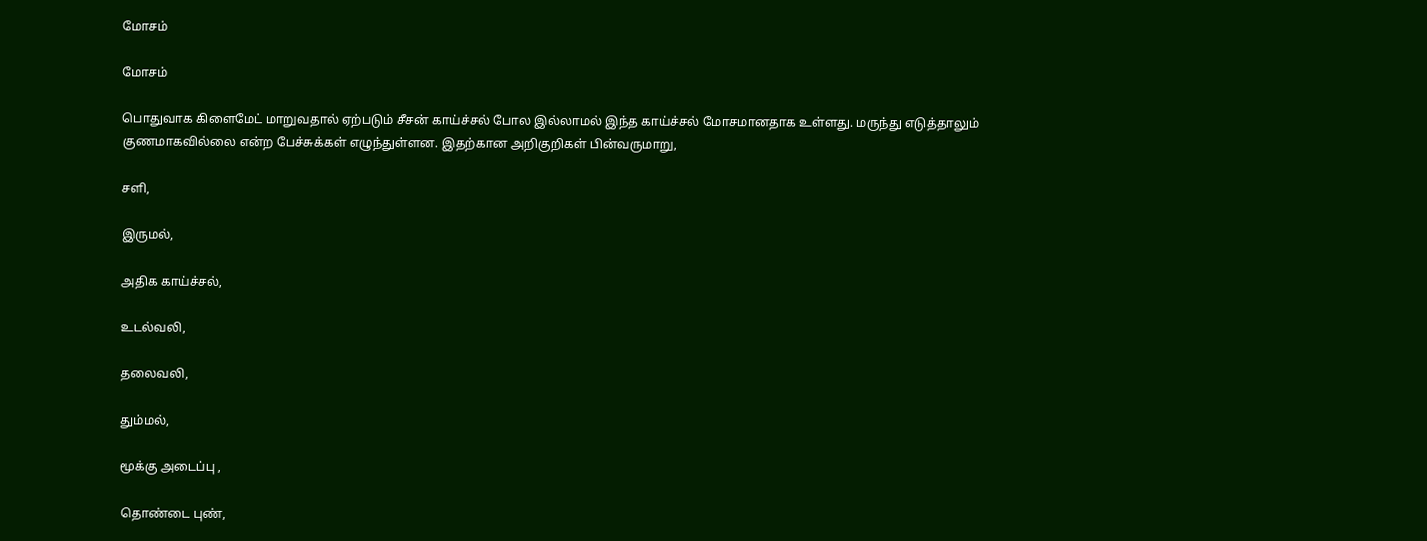மோசம்

மோசம்

பொதுவாக கிளைமேட் மாறுவதால் ஏற்படும் சீசன் காய்ச்சல் போல இல்லாமல் இந்த காய்ச்சல் மோசமானதாக உள்ளது. மருந்து எடுத்தாலும் குணமாகவில்லை என்ற பேச்சுக்கள் எழுந்துள்ளன. இதற்கான அறிகுறிகள் பின்வருமாறு,

சளி,

இருமல்,

அதிக காய்ச்சல்,

உடல்வலி,

தலைவலி,

தும்மல்,

மூக்கு அடைப்பு ,

தொண்டை புண்,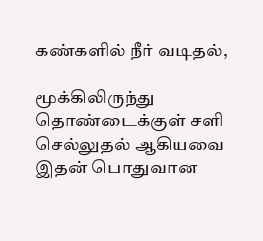கண்களில் நீர் வடிதல்,

மூக்கிலிருந்து தொண்டைக்குள் சளி செல்லுதல் ஆகியவை இதன் பொதுவான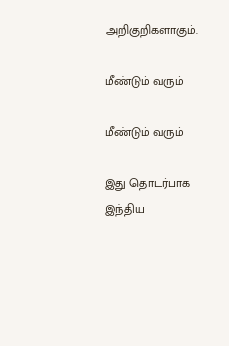அறிகுறிகளாகும்.

மீண்டும் வரும்

மீண்டும் வரும்

இது தொடர்பாக இந்திய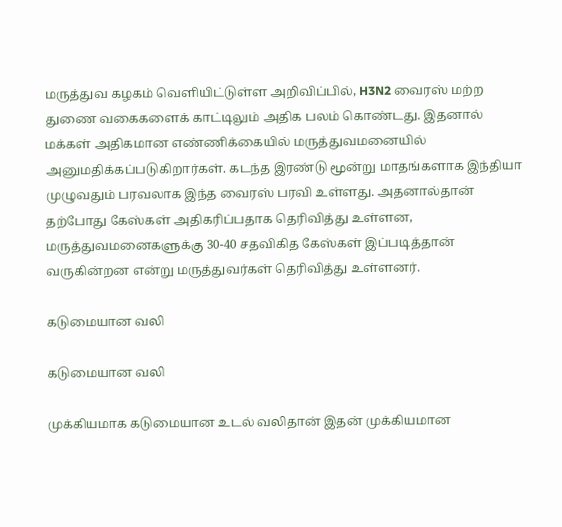மருத்துவ கழகம் வெளியிட்டுள்ள அறிவிப்பில், H3N2 வைரஸ் மற்ற துணை வகைகளைக் காட்டிலும் அதிக பலம் கொண்டது. இதனால் மக்கள் அதிகமான எண்ணிக்கையில் மருத்துவமனையில் அனுமதிக்கப்படுகிறார்கள். கடந்த இரண்டு மூன்று மாதங்களாக இந்தியா முழுவதும் பரவலாக இந்த வைரஸ் பரவி உள்ளது. அதனால்தான் தற்போது கேஸ்கள் அதிகரிப்பதாக தெரிவித்து உள்ளன, மருத்துவமனைகளுக்கு 30-40 சதவிகித கேஸ்கள் இப்படித்தான் வருகின்றன என்று மருத்துவர்கள் தெரிவித்து உள்ளனர்.

கடுமையான வலி

கடுமையான வலி

முக்கியமாக கடுமையான உடல் வலிதான் இதன் முக்கியமான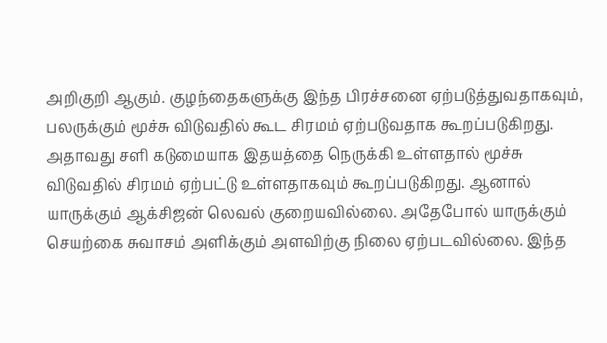அறிகுறி ஆகும். குழந்தைகளுக்கு இந்த பிரச்சனை ஏற்படுத்துவதாகவும், பலருக்கும் மூச்சு விடுவதில் கூட சிரமம் ஏற்படுவதாக கூறப்படுகிறது. அதாவது சளி கடுமையாக இதயத்தை நெருக்கி உள்ளதால் மூச்சு விடுவதில் சிரமம் ஏற்பட்டு உள்ளதாகவும் கூறப்படுகிறது. ஆனால் யாருக்கும் ஆக்சிஜன் லெவல் குறையவில்லை. அதேபோல் யாருக்கும் செயற்கை சுவாசம் அளிக்கும் அளவிற்கு நிலை ஏற்படவில்லை. இந்த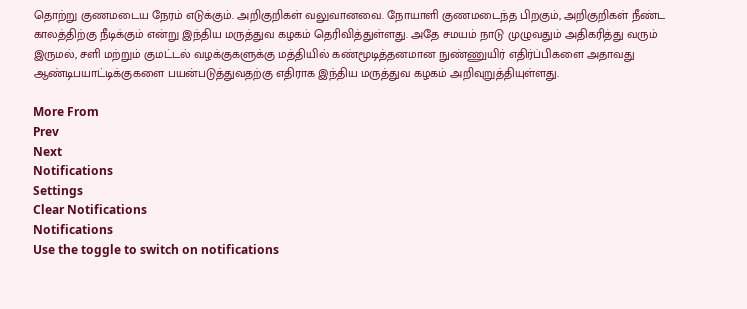தொற்று குணமடைய நேரம் எடுக்கும். அறிகுறிகள் வலுவானவை. நோயாளி குணமடைந்த பிறகும், அறிகுறிகள் நீண்ட காலத்திற்கு நீடிக்கும் என்று இந்திய மருத்துவ கழகம் தெரிவித்துள்ளது. அதே சமயம் நாடு முழுவதும் அதிகரித்து வரும் இருமல், சளி மற்றும் குமட்டல் வழக்குகளுக்கு மத்தியில் கண்மூடித்தனமான நுண்ணுயிர் எதிர்ப்பிகளை அதாவது ஆண்டிபயாட்டிக்குகளை பயன்படுத்துவதற்கு எதிராக இந்திய மருத்துவ கழகம் அறிவுறுத்தியுள்ளது.

More From
Prev
Next
Notifications
Settings
Clear Notifications
Notifications
Use the toggle to switch on notifications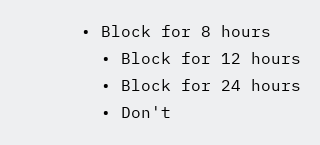• Block for 8 hours
  • Block for 12 hours
  • Block for 24 hours
  • Don't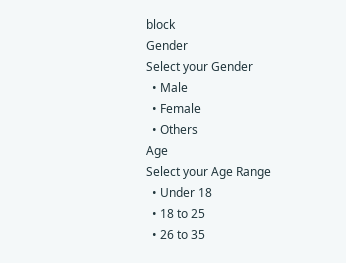block
Gender
Select your Gender
  • Male
  • Female
  • Others
Age
Select your Age Range
  • Under 18
  • 18 to 25
  • 26 to 35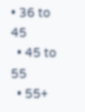• 36 to 45
  • 45 to 55
  • 55+